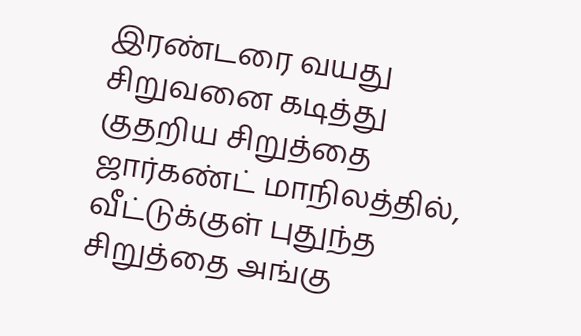இரண்டரை வயது சிறுவனை கடித்து குதறிய சிறுத்தை
ஜார்கண்ட் மாநிலத்தில், வீட்டுக்குள் புதுந்த சிறுத்தை அங்கு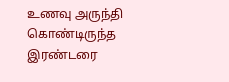உணவு அருந்தி கொண்டிருந்த இரண்டரை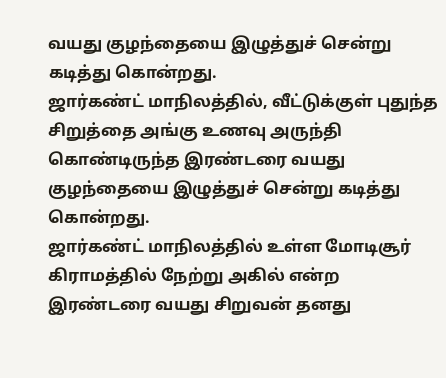வயது குழந்தையை இழுத்துச் சென்று கடித்து கொன்றது.
ஜார்கண்ட் மாநிலத்தில், வீட்டுக்குள் புதுந்த சிறுத்தை அங்கு உணவு அருந்தி கொண்டிருந்த இரண்டரை வயது குழந்தையை இழுத்துச் சென்று கடித்து கொன்றது.
ஜார்கண்ட் மாநிலத்தில் உள்ள மோடிசூர் கிராமத்தில் நேற்று அகில் என்ற இரண்டரை வயது சிறுவன் தனது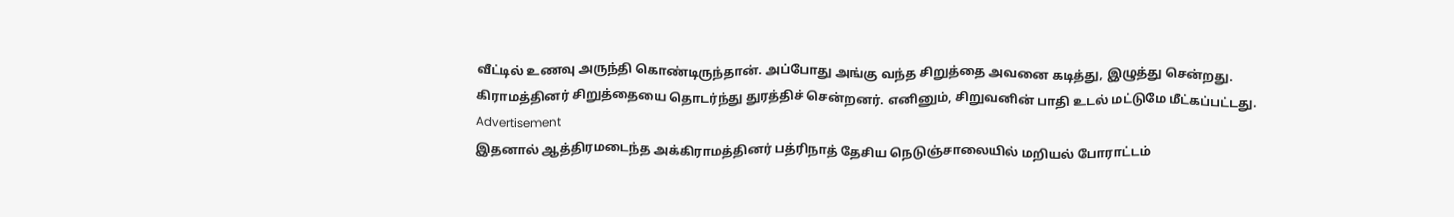வீட்டில் உணவு அருந்தி கொண்டிருந்தான். அப்போது அங்கு வந்த சிறுத்தை அவனை கடித்து, இழுத்து சென்றது.
கிராமத்தினர் சிறுத்தையை தொடர்ந்து துரத்திச் சென்றனர். எனினும், சிறுவனின் பாதி உடல் மட்டுமே மீட்கப்பட்டது.
Advertisement
இதனால் ஆத்திரமடைந்த அக்கிராமத்தினர் பத்ரிநாத் தேசிய நெடுஞ்சாலையில் மறியல் போராட்டம்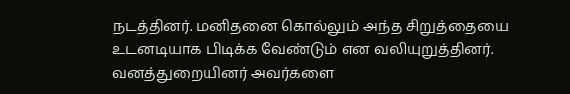நடத்தினர். மனிதனை கொல்லும் அந்த சிறுத்தையை உடனடியாக பிடிக்க வேண்டும் என வலியுறுத்தினர். வனத்துறையினர் அவர்களை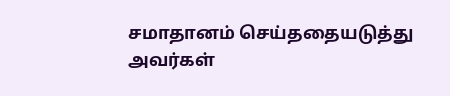சமாதானம் செய்ததையடுத்து அவர்கள்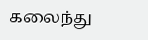கலைந்து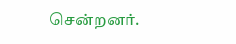சென்றனர்.